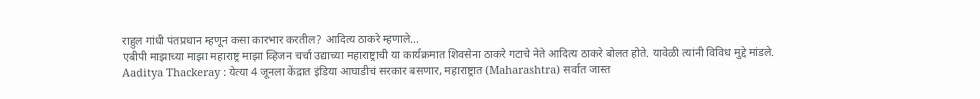राहुल गांधी पंतप्रधान म्हणून कसा कारभार करतील? आदित्य ठाकरे म्हणाले...
एबीपी माझाच्या माझा महाराष्ट्र माझा व्हिजन चर्चा उद्याच्या महाराष्ट्राची या कार्यक्रमात शिवसेना ठाकरे गटाचे नेते आदित्य ठाकरे बोलत होते. यावेळी त्यांनी विविध मुद्दे मांडले.
Aaditya Thackeray : येत्या 4 जूनला केंद्रात इंडिया आघाडीचं सरकार बसणार, महाराष्ट्रात (Maharashtra) सर्वात जास्त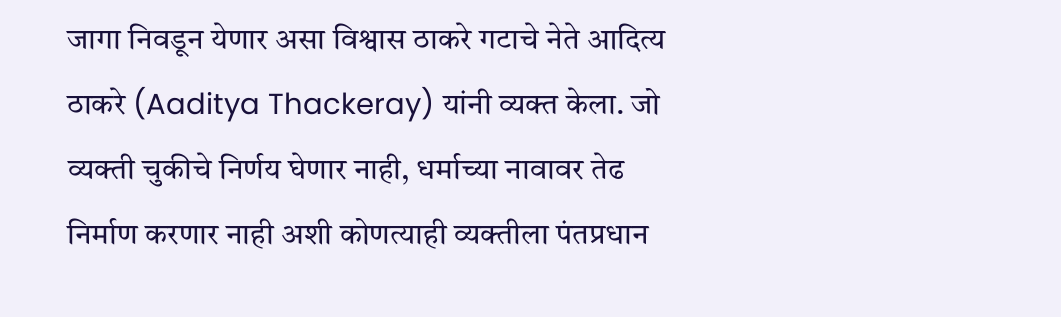जागा निवडून येणार असा विश्वास ठाकरे गटाचे नेते आदित्य ठाकरे (Aaditya Thackeray) यांनी व्यक्त केला. जो व्यक्ती चुकीचे निर्णय घेणार नाही, धर्माच्या नावावर तेढ निर्माण करणार नाही अशी कोणत्याही व्यक्तीला पंतप्रधान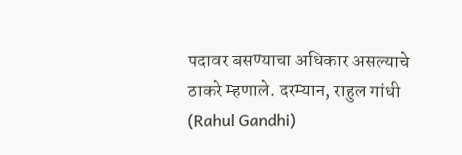पदावर बसण्याचा अधिकार असल्याचे ठाकरे म्हणाले. दरम्यान, राहुल गांधी (Rahul Gandhi)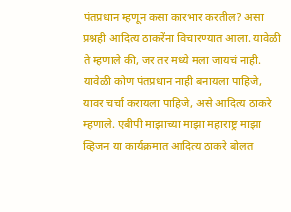पंतप्रधान म्हणून कसा कारभार करतील? असा प्रश्नही आदित्य ठाकरेंना विचारण्यात आला. यावेळी ते म्हणाले की, जर तर मध्ये मला जायचं नाही. यावेळी कोण पंतप्रधान नाही बनायला पाहिजे, यावर चर्चा करायला पाहिजे, असे आदित्य ठाकरे म्हणाले. एबीपी माझाच्या माझा महाराष्ट्र माझा व्हिजन या कार्यक्रमात आदित्य ठाकरे बोलत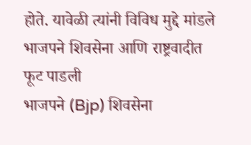होते. यावेळी त्यांनी विविध मुद्दे मांडले
भाजपने शिवसेना आणि राष्ट्रवादीत फूट पाडली
भाजपने (Bjp) शिवसेना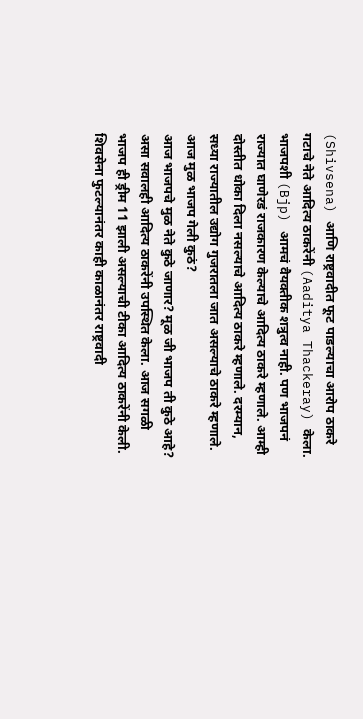(Shivsena) आणि राष्ट्रवादीत फूट पाडल्याचा आरोप ठाकरे गटाचे नेते आदित्य ठाकरेंनी (Aaditya Thackeray) केला. भाजपशी (Bjp) आमचं वैयक्तीक शत्रुत्व नाही. पण भाजपनं राज्यात घाणेरडं राजकारण केल्याचे आदित्य ठाकरे म्हणाले. आम्ही दोस्तीत धोका दिला नसल्याचे आदित्य ठाकरे म्हणाले. दरम्यान, सध्या राज्यातील उद्योग गुजरातला जात असल्याचे ठाकरे म्हणाले.
आज मुळ भाजप गेली कुठं?
आज भाजपचे मुळ नेते कुठे जाणार? मूळ जी भाजप ती कुठे आहे? असा सवालही आदित्य ठाकरेंनी उपस्थित केला. आज सगळी भाजप ही ड्रीम 11 झाली असल्याची टीका आदित्य ठाकरेंनी केली. शिवसेना फुटल्यानंतर काही काळानंतर राष्ट्रवादी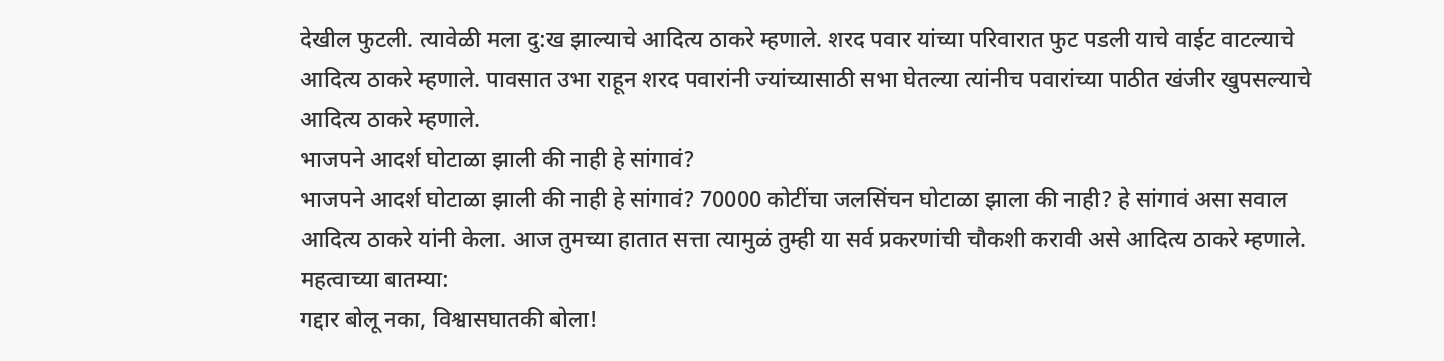देखील फुटली. त्यावेळी मला दु:ख झाल्याचे आदित्य ठाकरे म्हणाले. शरद पवार यांच्या परिवारात फुट पडली याचे वाईट वाटल्याचे आदित्य ठाकरे म्हणाले. पावसात उभा राहून शरद पवारांनी ज्यांच्यासाठी सभा घेतल्या त्यांनीच पवारांच्या पाठीत खंजीर खुपसल्याचे आदित्य ठाकरे म्हणाले.
भाजपने आदर्श घोटाळा झाली की नाही हे सांगावं?
भाजपने आदर्श घोटाळा झाली की नाही हे सांगावं? 70000 कोटींचा जलसिंचन घोटाळा झाला की नाही? हे सांगावं असा सवाल आदित्य ठाकरे यांनी केला. आज तुमच्या हातात सत्ता त्यामुळं तुम्ही या सर्व प्रकरणांची चौकशी करावी असे आदित्य ठाकरे म्हणाले.
महत्वाच्या बातम्या:
गद्दार बोलू नका, विश्वासघातकी बोला!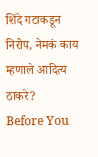शिंदे गटाकडून निरोप, नेमकं काय म्हणाले आदित्य ठाकरे?
Before You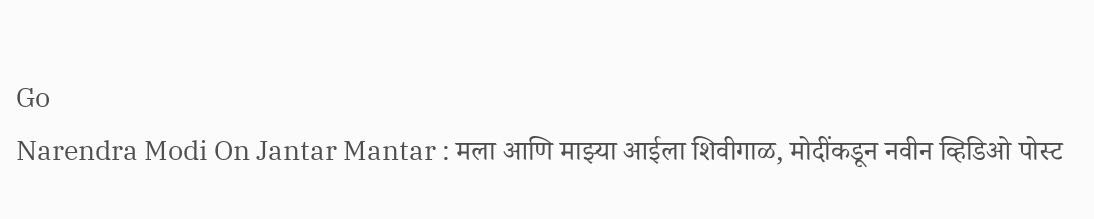Go
Narendra Modi On Jantar Mantar : मला आणि माझ्या आईला शिवीगाळ, मोदींकडून नवीन व्हिडिओ पोस्ट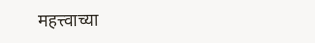महत्त्वाच्या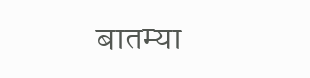बातम्या